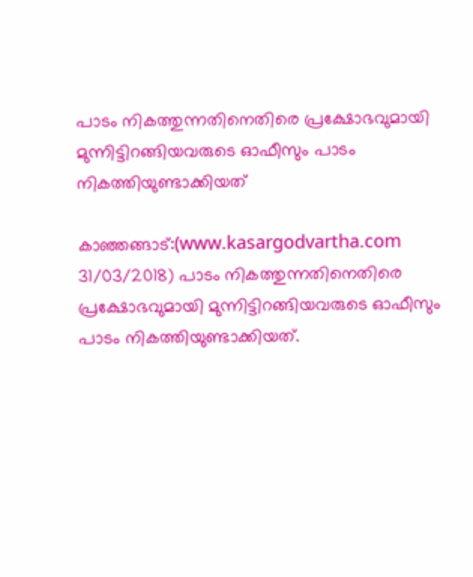പാടം നികത്തുന്നതിനെതിരെ പ്രക്ഷോഭവുമായി മുന്നിട്ടിറങ്ങിയവരുടെ ഓഫീസും പാടം നികത്തിയുണ്ടാക്കിയത്

കാഞ്ഞങ്ങാട്:(www.kasargodvartha.com 31/03/2018) പാടം നികത്തുന്നതിനെതിരെ പ്രക്ഷോഭവുമായി മുന്നിട്ടിറങ്ങിയവരുടെ ഓഫീസും പാടം നികത്തിയുണ്ടാക്കിയത്.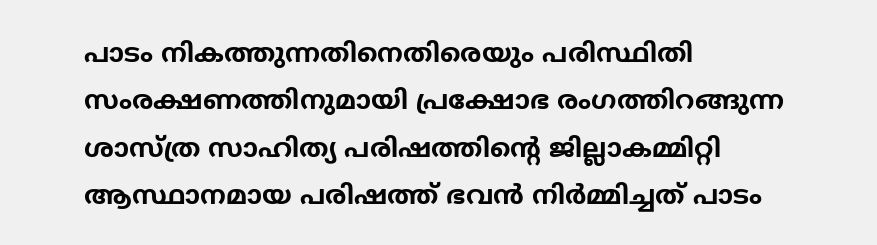പാടം നികത്തുന്നതിനെതിരെയും പരിസ്ഥിതി സംരക്ഷണത്തിനുമായി പ്രക്ഷോഭ രംഗത്തിറങ്ങുന്ന ശാസ്ത്ര സാഹിത്യ പരിഷത്തിന്റെ ജില്ലാകമ്മിറ്റി ആസ്ഥാനമായ പരിഷത്ത് ഭവന്‍ നിര്‍മ്മിച്ചത് പാടം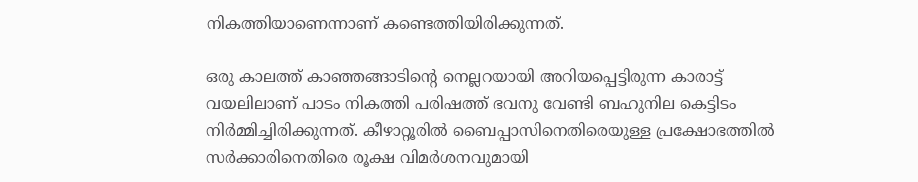നികത്തിയാണെന്നാണ് കണ്ടെത്തിയിരിക്കുന്നത്.

ഒരു കാലത്ത് കാഞ്ഞങ്ങാടിന്റെ നെല്ലറയായി അറിയപ്പെട്ടിരുന്ന കാരാട്ട് വയലിലാണ് പാടം നികത്തി പരിഷത്ത് ഭവനു വേണ്ടി ബഹുനില കെട്ടിടം നിര്‍മ്മിച്ചിരിക്കുന്നത്. കീഴാറ്റൂരില്‍ ബൈപ്പാസിനെതിരെയുള്ള പ്രക്ഷോഭത്തില്‍ സര്‍ക്കാരിനെതിരെ രൂക്ഷ വിമര്‍ശനവുമായി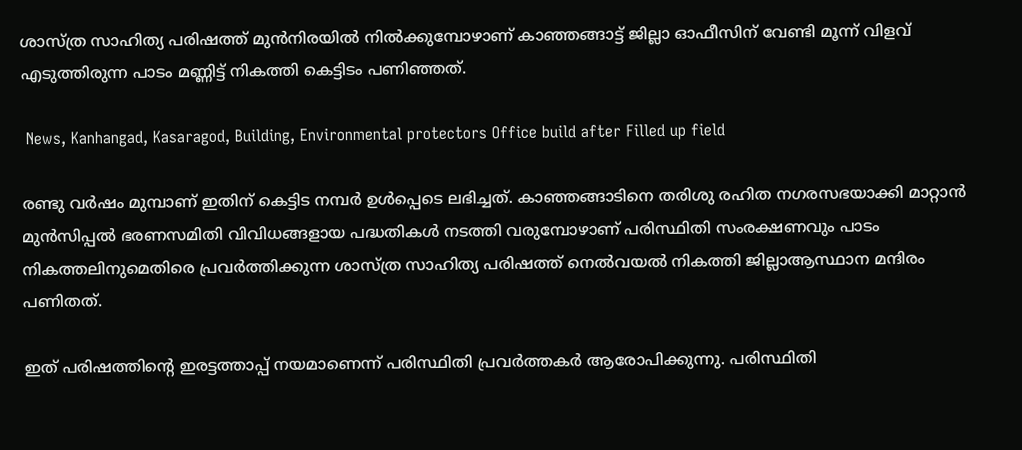ശാസ്ത്ര സാഹിത്യ പരിഷത്ത് മുന്‍നിരയില്‍ നില്‍ക്കുമ്പോഴാണ് കാഞ്ഞങ്ങാട്ട് ജില്ലാ ഓഫീസിന് വേണ്ടി മൂന്ന് വിളവ് എടുത്തിരുന്ന പാടം മണ്ണിട്ട് നികത്തി കെട്ടിടം പണിഞ്ഞത്.

 News, Kanhangad, Kasaragod, Building, Environmental protectors Office build after Filled up field

രണ്ടു വര്‍ഷം മുമ്പാണ് ഇതിന് കെട്ടിട നമ്പര്‍ ഉള്‍പ്പെടെ ലഭിച്ചത്. കാഞ്ഞങ്ങാടിനെ തരിശു രഹിത നഗരസഭയാക്കി മാറ്റാന്‍ മുന്‍സിപ്പല്‍ ഭരണസമിതി വിവിധങ്ങളായ പദ്ധതികള്‍ നടത്തി വരുമ്പോഴാണ് പരിസ്ഥിതി സംരക്ഷണവും പാടം നികത്തലിനുമെതിരെ പ്രവര്‍ത്തിക്കുന്ന ശാസ്ത്ര സാഹിത്യ പരിഷത്ത് നെല്‍വയല്‍ നികത്തി ജില്ലാആസ്ഥാന മന്ദിരം പണിതത്.

ഇത് പരിഷത്തിന്റെ ഇരട്ടത്താപ്പ് നയമാണെന്ന് പരിസ്ഥിതി പ്രവര്‍ത്തകര്‍ ആരോപിക്കുന്നു. പരിസ്ഥിതി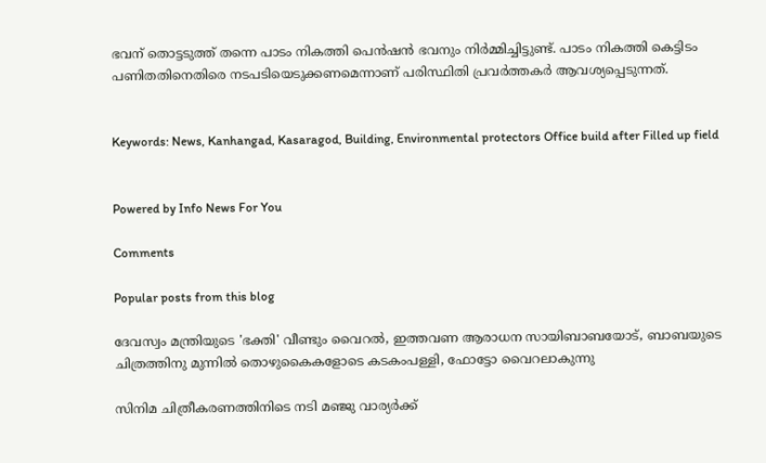ഭവന് തൊട്ടടുത്ത് തന്നെ പാടം നികത്തി പെന്‍ഷന്‍ ഭവനും നിര്‍മ്മിച്ചിട്ടുണ്ട്. പാടം നികത്തി കെട്ടിടം പണിതതിനെതിരെ നടപടിയെടുക്കണമെന്നാണ് പരിസ്ഥിതി പ്രവര്‍ത്തകര്‍ ആവശ്യപ്പെടുന്നത്.


Keywords: News, Kanhangad, Kasaragod, Building, Environmental protectors Office build after Filled up field


Powered by Info News For You

Comments

Popular posts from this blog

ദേവസ്വം മന്ത്രിയുടെ 'ഭക്തി' വീണ്ടും വൈറല്‍, ഇത്തവണ ആരാധന സായിബാബയോട്, ബാബയുടെ ചിത്രത്തിനു മുന്നില്‍ തൊഴുകൈകളോടെ കടകംപള്ളി, ഫോട്ടോ വൈറലാകുന്നു

സിനിമ ചിത്രീകരണത്തിനിടെ നടി മഞ്ജു വാര്യര്‍ക്ക്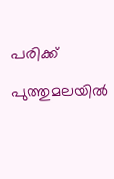പരിക്ക്

പുത്തുമലയില്‍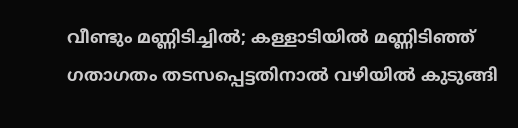വീണ്ടും മണ്ണിടിച്ചില്‍; കള്ളാടിയില്‍ മണ്ണിടിഞ്ഞ് ഗതാഗതം തടസപ്പെട്ടതിനാല്‍ വഴിയില്‍ കുടുങ്ങി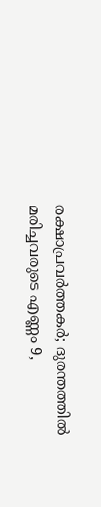രക്ഷാപ്രവര്‍ത്തകര്‍; ദുരന്തത്തില്‍ മരിച്ചവരുടെ എണ്ണം 9,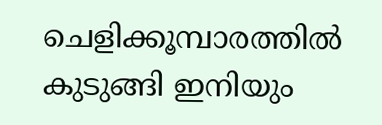ചെളിക്കൂമ്പാരത്തില്‍ കുടുങ്ങി ഇനിയും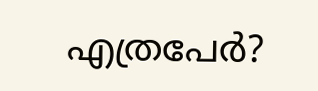എത്രപേര്‍?